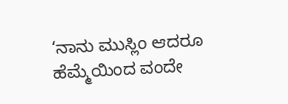‘ನಾನು ಮುಸ್ಲಿಂ ಆದರೂ ಹೆಮ್ಮೆಯಿಂದ ವಂದೇ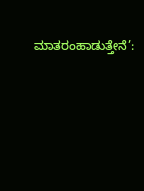ಮಾತರಂಹಾಡುತ್ತೇನೆ’: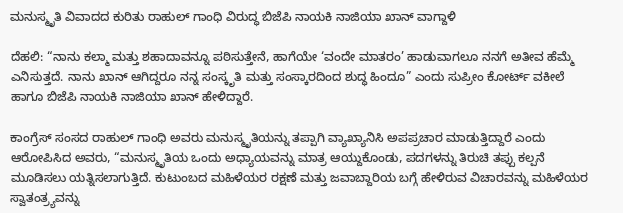ಮನುಸ್ಮೃತಿ ವಿವಾದದ ಕುರಿತು ರಾಹುಲ್ ಗಾಂಧಿ ವಿರುದ್ಧ ಬಿಜೆಪಿ ನಾಯಕಿ ನಾಜಿಯಾ ಖಾನ್ ವಾಗ್ದಾಳಿ

ದೆಹಲಿ: “ನಾನು ಕಲ್ಮಾ ಮತ್ತು ಶಹಾದಾವನ್ನೂ ಪಠಿಸುತ್ತೇನೆ, ಹಾಗೆಯೇ ‘ವಂದೇ ಮಾತರಂ’ ಹಾಡುವಾಗಲೂ ನನಗೆ ಅತೀವ ಹೆಮ್ಮೆ ಎನಿಸುತ್ತದೆ. ನಾನು ಖಾನ್ ಆಗಿದ್ದರೂ ನನ್ನ ಸಂಸ್ಕೃತಿ ಮತ್ತು ಸಂಸ್ಕಾರದಿಂದ ಶುದ್ಧ ಹಿಂದೂ” ಎಂದು ಸುಪ್ರೀಂ ಕೋರ್ಟ್ ವಕೀಲೆ ಹಾಗೂ ಬಿಜೆಪಿ ನಾಯಕಿ ನಾಜಿಯಾ ಖಾನ್ ಹೇಳಿದ್ದಾರೆ.

ಕಾಂಗ್ರೆಸ್ ಸಂಸದ ರಾಹುಲ್ ಗಾಂಧಿ ಅವರು ಮನುಸ್ಮೃತಿಯನ್ನು ತಪ್ಪಾಗಿ ವ್ಯಾಖ್ಯಾನಿಸಿ ಅಪಪ್ರಚಾರ ಮಾಡುತ್ತಿದ್ದಾರೆ ಎಂದು ಆರೋಪಿಸಿದ ಅವರು, “ಮನುಸ್ಮೃತಿಯ ಒಂದು ಅಧ್ಯಾಯವನ್ನು ಮಾತ್ರ ಆಯ್ದುಕೊಂಡು, ಪದಗಳನ್ನು ತಿರುಚಿ ತಪ್ಪು ಕಲ್ಪನೆ ಮೂಡಿಸಲು ಯತ್ನಿಸಲಾಗುತ್ತಿದೆ. ಕುಟುಂಬದ ಮಹಿಳೆಯರ ರಕ್ಷಣೆ ಮತ್ತು ಜವಾಬ್ದಾರಿಯ ಬಗ್ಗೆ ಹೇಳಿರುವ ವಿಚಾರವನ್ನು ಮಹಿಳೆಯರ ಸ್ವಾತಂತ್ರ್ಯವನ್ನು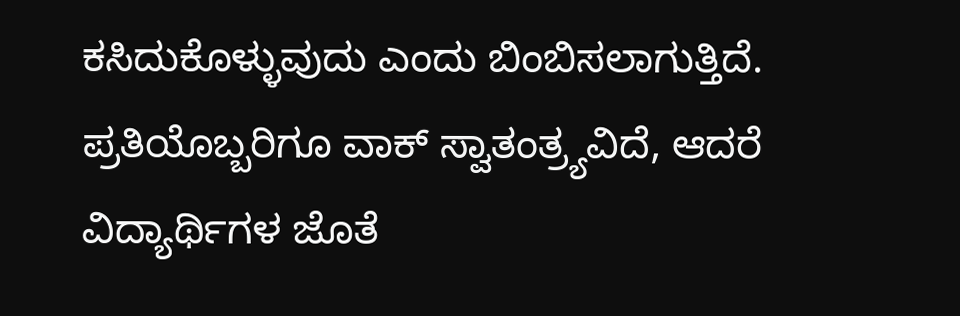ಕಸಿದುಕೊಳ್ಳುವುದು ಎಂದು ಬಿಂಬಿಸಲಾಗುತ್ತಿದೆ. ಪ್ರತಿಯೊಬ್ಬರಿಗೂ ವಾಕ್ ಸ್ವಾತಂತ್ರ್ಯವಿದೆ, ಆದರೆ ವಿದ್ಯಾರ್ಥಿಗಳ ಜೊತೆ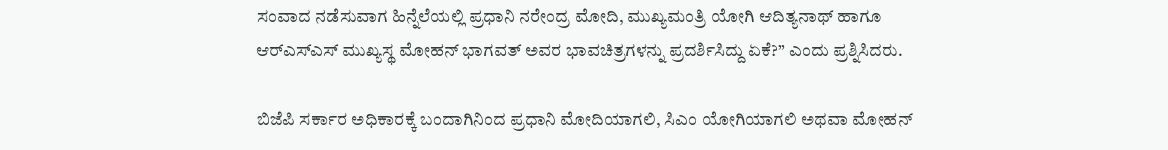ಸಂವಾದ ನಡೆಸುವಾಗ ಹಿನ್ನೆಲೆಯಲ್ಲಿ ಪ್ರಧಾನಿ ನರೇಂದ್ರ ಮೋದಿ, ಮುಖ್ಯಮಂತ್ರಿ ಯೋಗಿ ಆದಿತ್ಯನಾಥ್ ಹಾಗೂ ಆರ್‌ಎಸ್‌ಎಸ್ ಮುಖ್ಯಸ್ಥ ಮೋಹನ್ ಭಾಗವತ್ ಅವರ ಭಾವಚಿತ್ರಗಳನ್ನು ಪ್ರದರ್ಶಿಸಿದ್ದು ಏಕೆ?” ಎಂದು ಪ್ರಶ್ನಿಸಿದರು.

ಬಿಜೆಪಿ ಸರ್ಕಾರ ಅಧಿಕಾರಕ್ಕೆ ಬಂದಾಗಿನಿಂದ ಪ್ರಧಾನಿ ಮೋದಿಯಾಗಲಿ, ಸಿಎಂ ಯೋಗಿಯಾಗಲಿ ಅಥವಾ ಮೋಹನ್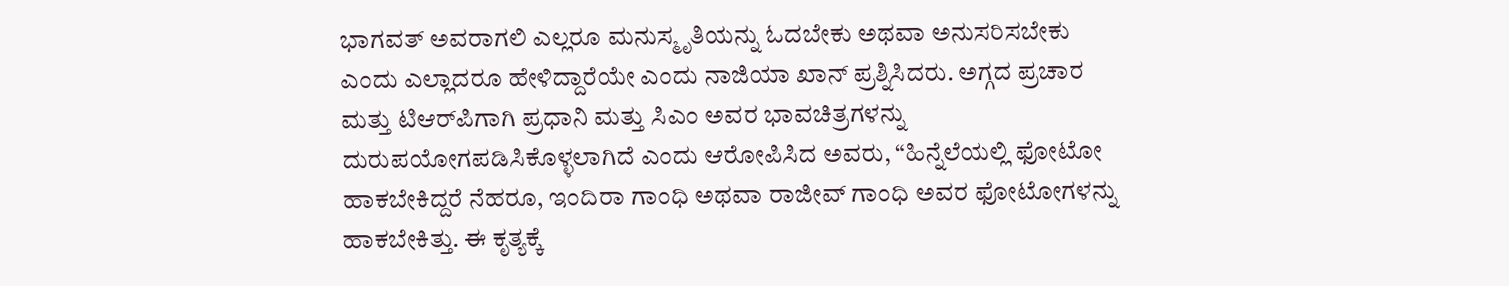ಭಾಗವತ್ ಅವರಾಗಲಿ ಎಲ್ಲರೂ ಮನುಸ್ಮೃತಿಯನ್ನು ಓದಬೇಕು ಅಥವಾ ಅನುಸರಿಸಬೇಕು ಎಂದು ಎಲ್ಲಾದರೂ ಹೇಳಿದ್ದಾರೆಯೇ ಎಂದು ನಾಜಿಯಾ ಖಾನ್ ಪ್ರಶ್ನಿಸಿದರು. ಅಗ್ಗದ ಪ್ರಚಾರ ಮತ್ತು ಟಿಆರ್‌ಪಿಗಾಗಿ ಪ್ರಧಾನಿ ಮತ್ತು ಸಿಎಂ ಅವರ ಭಾವಚಿತ್ರಗಳನ್ನು ದುರುಪಯೋಗಪಡಿಸಿಕೊಳ್ಳಲಾಗಿದೆ ಎಂದು ಆರೋಪಿಸಿದ ಅವರು, “ಹಿನ್ನೆಲೆಯಲ್ಲಿ ಫೋಟೋ ಹಾಕಬೇಕಿದ್ದರೆ ನೆಹರೂ, ಇಂದಿರಾ ಗಾಂಧಿ ಅಥವಾ ರಾಜೀವ್ ಗಾಂಧಿ ಅವರ ಫೋಟೋಗಳನ್ನು ಹಾಕಬೇಕಿತ್ತು. ಈ ಕೃತ್ಯಕ್ಕೆ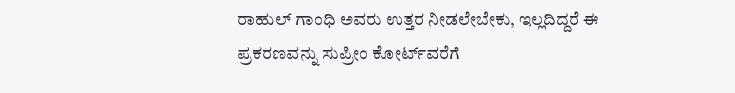ರಾಹುಲ್ ಗಾಂಧಿ ಅವರು ಉತ್ತರ ನೀಡಲೇಬೇಕು, ಇಲ್ಲದಿದ್ದರೆ ಈ ಪ್ರಕರಣವನ್ನು ಸುಪ್ರೀಂ ಕೋರ್ಟ್‌ವರೆಗೆ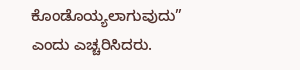ಕೊಂಡೊಯ್ಯಲಾಗುವುದು” ಎಂದು ಎಚ್ಚರಿಸಿದರು.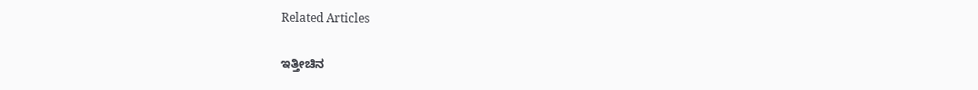Related Articles

ಇತ್ತೀಚಿನ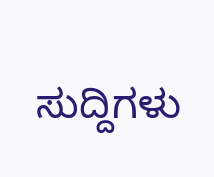ಸುದ್ದಿಗಳು